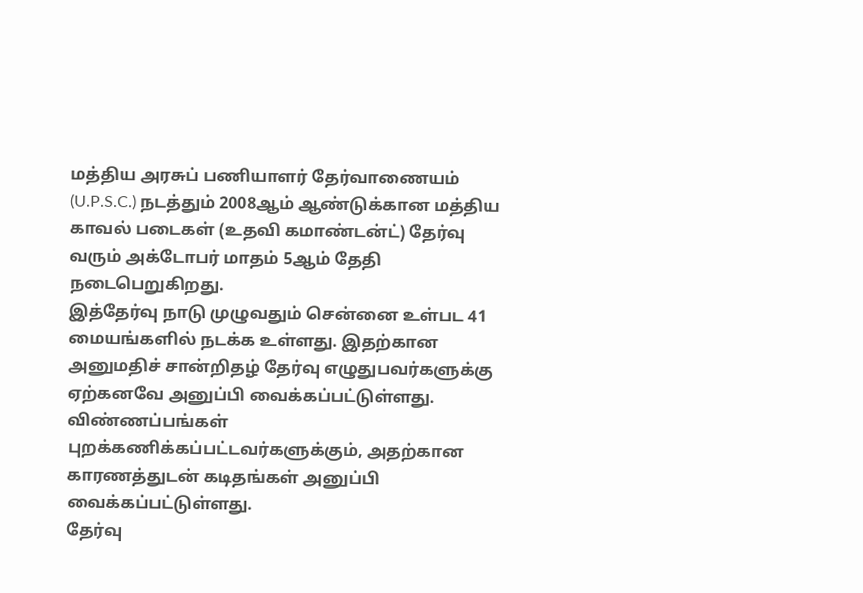மத்திய அரசுப் பணியாளர் தேர்வாணையம் (U.P.S.C.) நடத்தும் 2008ஆம் ஆண்டுக்கான மத்திய காவல் படைகள் (உதவி கமாண்டன்ட்) தேர்வு வரும் அக்டோபர் மாதம் 5ஆம் தேதி நடைபெறுகிறது.
இத்தேர்வு நாடு முழுவதும் சென்னை உள்பட 41 மையங்களில் நடக்க உள்ளது. இதற்கான அனுமதிச் சான்றிதழ் தேர்வு எழுதுபவர்களுக்கு ஏற்கனவே அனுப்பி வைக்கப்பட்டுள்ளது. விண்ணப்பங்கள் புறக்கணிக்கப்பட்டவர்களுக்கும், அதற்கான காரணத்துடன் கடிதங்கள் அனுப்பி வைக்கப்பட்டுள்ளது.
தேர்வு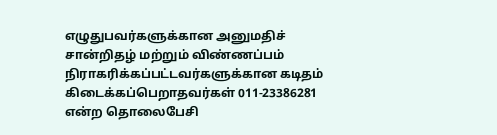எழுதுபவர்களுக்கான அனுமதிச் சான்றிதழ் மற்றும் விண்ணப்பம் நிராகரிக்கப்பட்டவர்களுக்கான கடிதம் கிடைக்கப்பெறாதவர்கள் 011-23386281 என்ற தொலைபேசி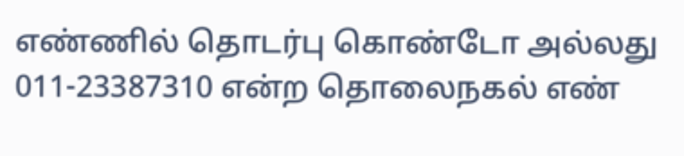எண்ணில் தொடர்பு கொண்டோ அல்லது 011-23387310 என்ற தொலைநகல் எண்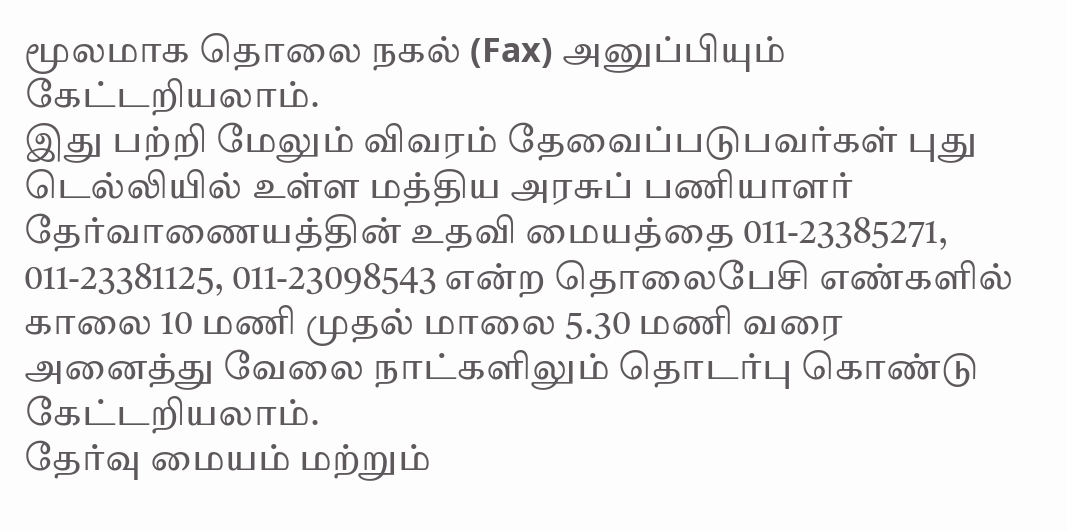மூலமாக தொலை நகல் (Fax) அனுப்பியும் கேட்டறியலாம்.
இது பற்றி மேலும் விவரம் தேவைப்படுபவர்கள் புது டெல்லியில் உள்ள மத்திய அரசுப் பணியாளர் தேர்வாணையத்தின் உதவி மையத்தை 011-23385271, 011-23381125, 011-23098543 என்ற தொலைபேசி எண்களில் காலை 10 மணி முதல் மாலை 5.30 மணி வரை அனைத்து வேலை நாட்களிலும் தொடர்பு கொண்டு கேட்டறியலாம்.
தேர்வு மையம் மற்றும்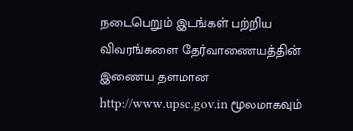நடைபெறும் இடங்கள் பற்றிய விவரங்களை தேர்வாணையத்தின் இணைய தளமான http://www.upsc.gov.in மூலமாகவும்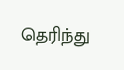தெரிந்து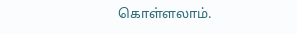கொள்ளலாம்.